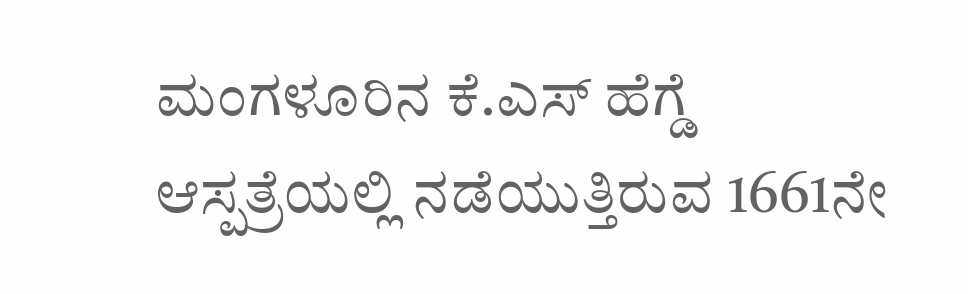ಮಂಗಳೂರಿನ ಕೆ.ಎಸ್ ಹೆಗ್ಡೆ ಆಸ್ಪತ್ರೆಯಲ್ಲಿ ನಡೆಯುತ್ತಿರುವ 1661ನೇ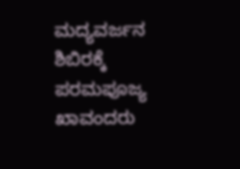ಮದ್ಯವರ್ಜನ ಶಿಬಿರಕ್ಕೆ ಪರಮಪೂಜ್ಯ ಖಾವಂದರು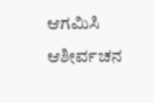ಆಗಮಿಸಿ ಆಶೀರ್ವಚನ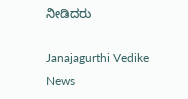ನೀಡಿದರು

Janajagurthi Vedike News